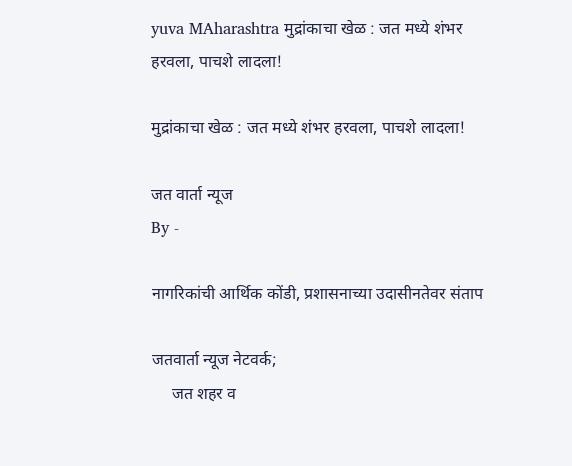yuva MAharashtra मुद्रांकाचा खेळ : जत मध्ये शंभर हरवला, पाचशे लादला!

मुद्रांकाचा खेळ : जत मध्ये शंभर हरवला, पाचशे लादला!

जत वार्ता न्यूज
By -

नागरिकांची आर्थिक कोंडी, प्रशासनाच्या उदासीनतेवर संताप

जतवार्ता न्यूज नेटवर्क;
     जत शहर व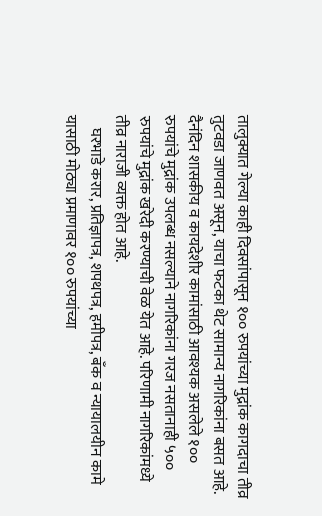तालुक्यात गेल्या काही दिवसांपासून १०० रुपयांच्या मुद्रांक कागदाचा तीव्र तुटवडा जाणवत असून, याचा फटका थेट सामान्य नागरिकांना बसत आहे. दैनंदिन शासकीय व कायदेशीर कामांसाठी आवश्यक असलेले १०० रुपयांचे मुद्रांक उपलब्ध नसल्याने नागरिकांना गरज नसतानाही ५०० रुपयांचे मुद्रांक खरेदी करण्याची वेळ येत आहे. परिणामी नागरिकांमध्ये तीव्र नाराजी व्यक्त होत आहे.
    घरभाडे करार, प्रतिज्ञापत्र, शपथपत्र, हमीपत्र, बँक व न्यायालयीन कामे यासाठी मोठ्या प्रमाणावर १०० रुपयांच्या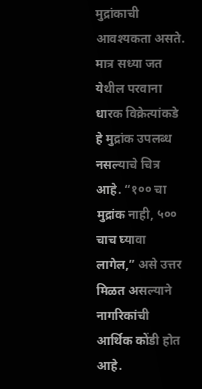मुद्रांकाची आवश्यकता असते. मात्र सध्या जत येथील परवाना धारक विक्रेत्यांकडे हे मुद्रांक उपलब्ध नसल्याचे चित्र आहे. “१०० चा मुद्रांक नाही, ५०० चाच घ्यावा लागेल,” असे उत्तर मिळत असल्याने नागरिकांची आर्थिक कोंडी होत आहे.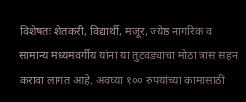विशेषतः शेतकरी, विद्यार्थी, मजूर, ज्येष्ठ नागरिक व सामान्य मध्यमवर्गीय यांना या तुटवड्याचा मोठा त्रास सहन करावा लागत आहे. अवघ्या १०० रुपयांच्या कामासाठी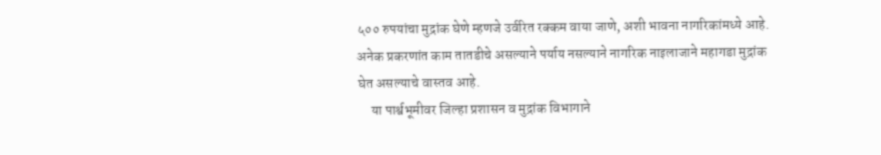५०० रुपयांचा मुद्रांक घेणे म्हणजे उर्वरित रक्कम वाया जाणे, अशी भावना नागरिकांमध्ये आहे. अनेक प्रकरणांत काम तातडीचे असल्याने पर्याय नसल्याने नागरिक नाइलाजाने महागडा मुद्रांक घेत असल्याचे वास्तव आहे.
     या पार्श्वभूमीवर जिल्हा प्रशासन व मुद्रांक विभागाने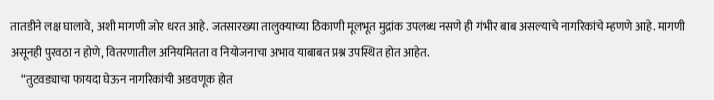तातडीने लक्ष घालावे, अशी मागणी जोर धरत आहे. जतसारख्या तालुक्याच्या ठिकाणी मूलभूत मुद्रांक उपलब्ध नसणे ही गंभीर बाब असल्याचे नागरिकांचे म्हणणे आहे. मागणी असूनही पुरवठा न होणे, वितरणातील अनियमितता व नियोजनाचा अभाव याबाबत प्रश्न उपस्थित होत आहेत.
     “तुटवड्याचा फायदा घेऊन नागरिकांची अडवणूक होत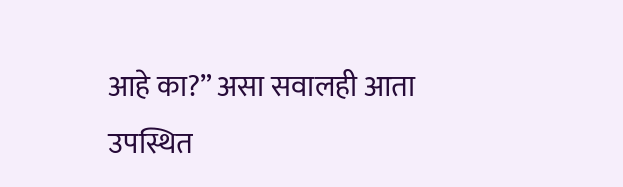आहे का?” असा सवालही आता उपस्थित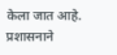केला जात आहे. प्रशासनाने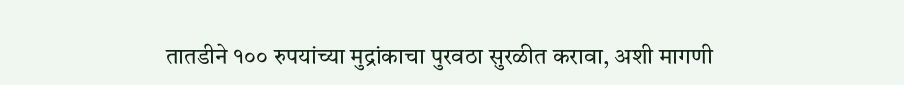तातडीने १०० रुपयांच्या मुद्रांकाचा पुरवठा सुरळीत करावा, अशी मागणी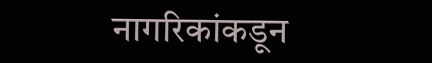नागरिकांकडून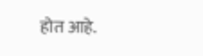होत आहे.